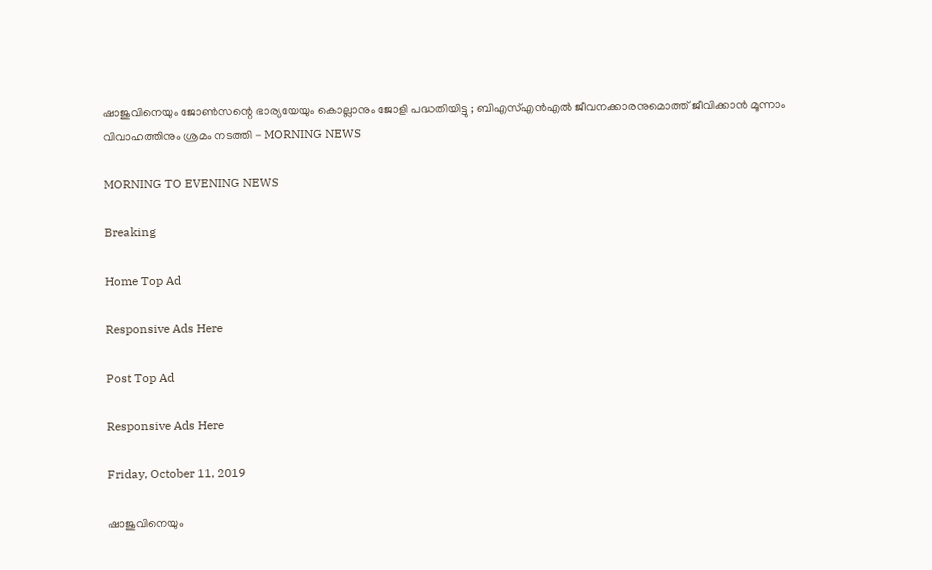ഷാജുവിനെയും ജോണ്‍സന്റെ ഭാര്യയേയും കൊല്ലാനും ജോളി പദ്ധതിയിട്ടു ; ബിഎസ്എന്‍എല്‍ ജീവനക്കാരനുമൊത്ത് ജീവിക്കാന്‍ മൂന്നാം വിവാഹത്തിനും ശ്രമം നടത്തി - MORNING NEWS

MORNING TO EVENING NEWS

Breaking

Home Top Ad

Responsive Ads Here

Post Top Ad

Responsive Ads Here

Friday, October 11, 2019

ഷാജുവിനെയും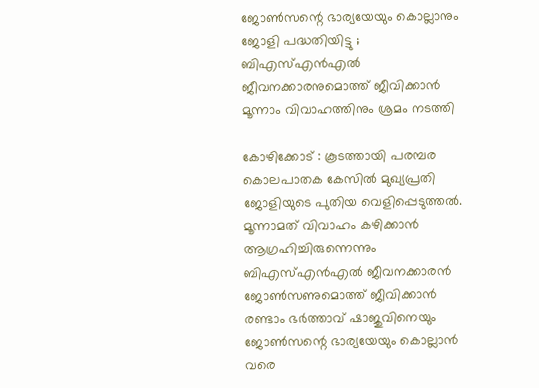ജോണ്‍സന്റെ ഭാര്യയേയും കൊല്ലാനും ജോളി പദ്ധതിയിട്ടു ; ബിഎസ്എന്‍എല്‍ ജീവനക്കാരനുമൊത്ത് ജീവിക്കാന്‍ മൂന്നാം വിവാഹത്തിനും ശ്രമം നടത്തി

കോഴിക്കോട് : കൂടത്തായി പരമ്പര കൊലപാതക കേസില്‍ മുഖ്യപ്രതി ജോളിയുടെ പുതിയ വെളിപ്പെടുത്തല്‍. മൂന്നാമത് വിവാഹം കഴിക്കാന്‍ ആഗ്രഹിച്ചിരുന്നെന്നും ബിഎസ്എന്‍എല്‍ ജീവനക്കാരന്‍ ജോണ്‍സണുമൊത്ത് ജീവിക്കാന്‍ രണ്ടാം ഭര്‍ത്താവ് ഷാജുവിനെയും ജോണ്‍സന്റെ ഭാര്യയേയും കൊല്ലാന്‍ വരെ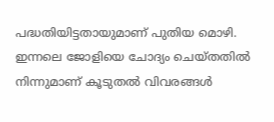പദ്ധതിയിട്ടതായുമാണ് പുതിയ മൊഴി. ഇന്നലെ ജോളിയെ ചോദ്യം ചെയ്തതില്‍ നിന്നുമാണ് കൂടുതല്‍ വിവരങ്ങള്‍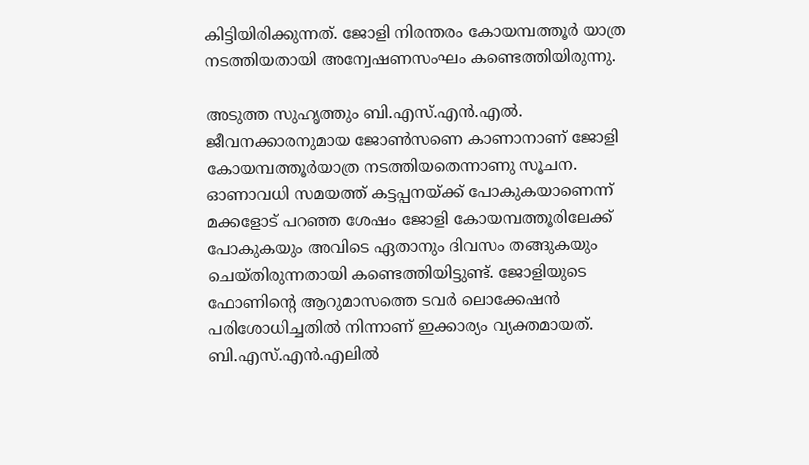കിട്ടിയിരിക്കുന്നത്. ജോളി നിരന്തരം കോയമ്പത്തൂര്‍ യാത്ര നടത്തിയതായി അന്വേഷണസംഘം കണ്ടെത്തിയിരുന്നു.

അടുത്ത സുഹൃത്തും ബി.എസ്.എന്‍.എല്‍. ജീവനക്കാരനുമായ ജോണ്‍സണെ കാണാനാണ് ജോളി കോയമ്പത്തൂര്‍യാത്ര നടത്തിയതെന്നാണു സൂചന. ഓണാവധി സമയത്ത് കട്ടപ്പനയ്ക്ക് പോകുകയാണെന്ന് മക്കളോട് പറഞ്ഞ ശേഷം ജോളി കോയമ്പത്തൂരിലേക്ക് പോകുകയും അവിടെ ഏതാനും ദിവസം തങ്ങുകയും ചെയ്തിരുന്നതായി കണ്ടെത്തിയിട്ടുണ്ട്. ജോളിയുടെ ഫോണിന്റെ ആറുമാസത്തെ ടവര്‍ ലൊക്കേഷന്‍ പരിശോധിച്ചതില്‍ നിന്നാണ് ഇക്കാര്യം വ്യക്തമായത്. ബി.എസ്.എന്‍.എലില്‍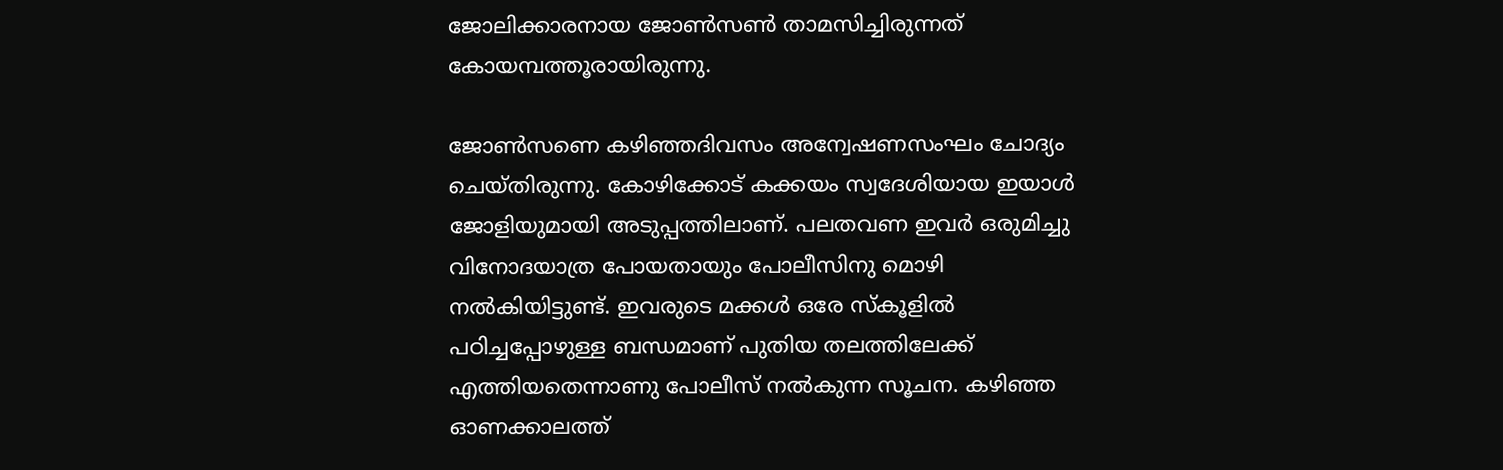ജോലിക്കാരനായ ജോണ്‍സണ്‍ താമസിച്ചിരുന്നത് കോയമ്പത്തൂരായിരുന്നു.

ജോണ്‍സണെ കഴിഞ്ഞദിവസം അന്വേഷണസംഘം ചോദ്യം ചെയ്തിരുന്നു. കോഴിക്കോട് കക്കയം സ്വദേശിയായ ഇയാള്‍ ജോളിയുമായി അടുപ്പത്തിലാണ്. പലതവണ ഇവര്‍ ഒരുമിച്ചു വിനോദയാത്ര പോയതായും പോലീസിനു മൊഴി നല്‍കിയിട്ടുണ്ട്. ഇവരുടെ മക്കള്‍ ഒരേ സ്‌കൂളില്‍ പഠിച്ചപ്പോഴുള്ള ബന്ധമാണ് പുതിയ തലത്തിലേക്ക് എത്തിയതെന്നാണു പോലീസ് നല്‍കുന്ന സൂചന. കഴിഞ്ഞ ഓണക്കാലത്ത്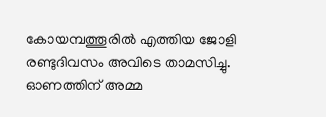കോയമ്പത്തൂരില്‍ എത്തിയ ജോളി രണ്ടുദിവസം അവിടെ താമസിച്ചു. ഓണത്തിന് അമ്മ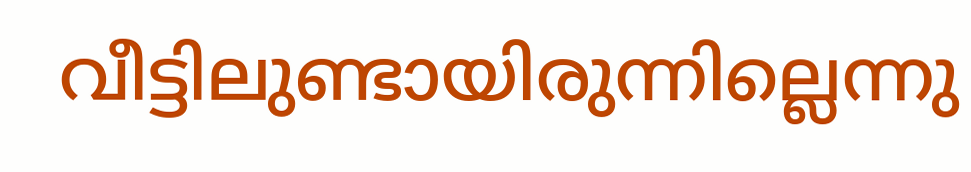വീട്ടിലുണ്ടായിരുന്നില്ലെന്നു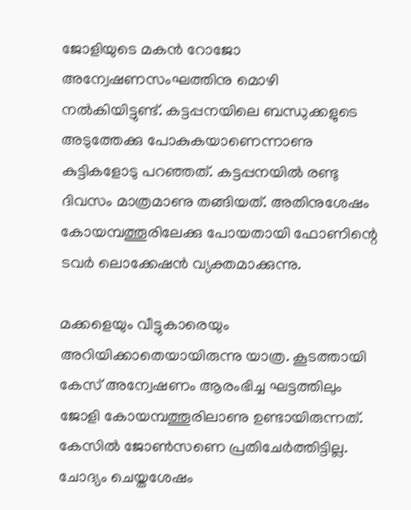ജോളിയുടെ മകന്‍ റോജോ അന്വേഷണസംഘത്തിനു മൊഴി നല്‍കിയിട്ടുണ്ട്. കട്ടപ്പനയിലെ ബന്ധുക്കളുടെ അടുത്തേക്കു പോകുകയാണെന്നാണു കുട്ടികളോടു പറഞ്ഞത്. കട്ടപ്പനയില്‍ രണ്ടു ദിവസം മാത്രമാണു തങ്ങിയത്. അതിനുശേഷം കോയമ്പത്തൂരിലേക്കു പോയതായി ഫോണിന്റെ ടവര്‍ ലൊക്കേഷന്‍ വ്യക്തമാക്കുന്നു.

മക്കളെയും വീട്ടുകാരെയും അറിയിക്കാതെയായിരുന്നു യാത്ര. കൂടത്തായി കേസ് അന്വേഷണം ആരംഭിച്ച ഘട്ടത്തിലും ജോളി കോയമ്പത്തൂരിലാണു ഉണ്ടായിരുന്നത്. കേസില്‍ ജോണ്‍സണെ പ്രതിചേര്‍ത്തിട്ടില്ല. ചോദ്യം ചെയ്തശേഷം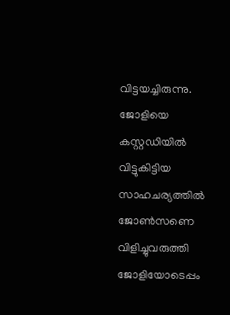വിട്ടയച്ചിരുന്നു. ജോളിയെ കസ്റ്റഡിയില്‍ വിട്ടുകിട്ടിയ സാഹചര്യത്തില്‍ ജോണ്‍സണെ വിളിച്ചുവരുത്തി ജോളിയോടെപ്പം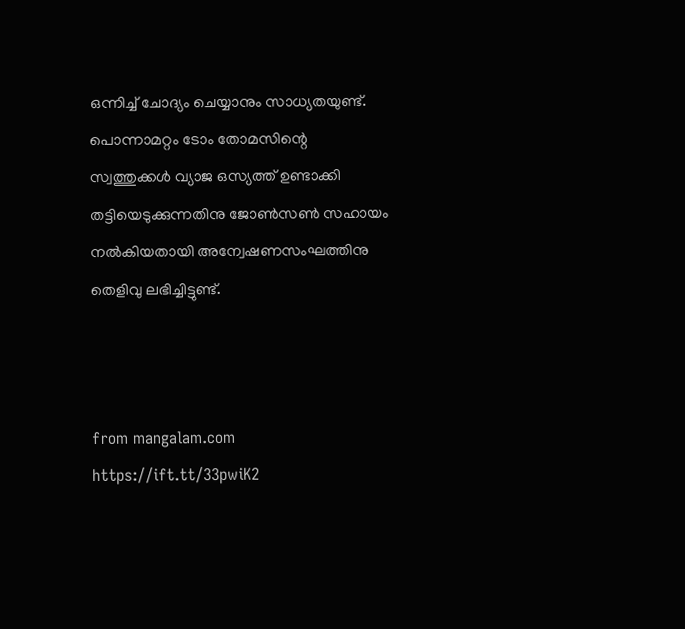ഒന്നിച്ച് ചോദ്യം ചെയ്യാനും സാധ്യതയുണ്ട്. പൊന്നാമറ്റം ടോം തോമസിന്റെ സ്വത്തുക്കള്‍ വ്യാജ ഒസ്യത്ത് ഉണ്ടാക്കി തട്ടിയെടുക്കുന്നതിനു ജോണ്‍സണ്‍ സഹായം നല്‍കിയതായി അന്വേഷണസംഘത്തിനു തെളിവു ലഭിച്ചിട്ടുണ്ട്.



from mangalam.com https://ift.tt/33pwiK2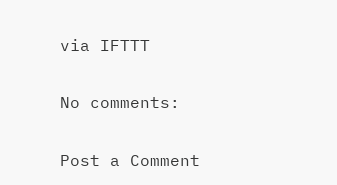via IFTTT

No comments:

Post a Comment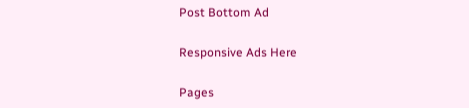Post Bottom Ad

Responsive Ads Here

Pages